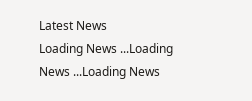Latest News
Loading News ...Loading News ...Loading News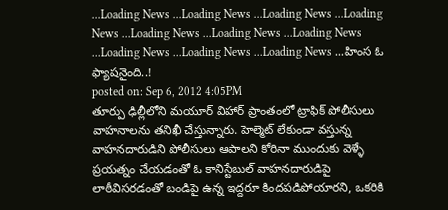...Loading News ...Loading News ...Loading News ...Loading News ...Loading News ...Loading News ...Loading News ...Loading News ...Loading News ...Loading News ...హింస ఓ ఫ్యాషనైంది..!
posted on: Sep 6, 2012 4:05PM
తూర్పు ఢిల్లీలోని మయూర్ విహార్ ప్రాంతంలో ట్రాఫిక్ పోలీసులు వాహనాలను తనిఖీ చేస్తున్నారు. హెల్మెట్ లేకుండా వస్తున్న వాహనదారుడిని పోలీసులు ఆపాలని కోరినా ముందుకు వెళ్ళే ప్రయత్నం చేయడంతో ఓ కానిస్టేబుల్ వాహనదారుడిపై లాఠీవిసరడంతో బండిపై ఉన్న ఇద్దరూ కిందపడిపోయారని, ఒకరికి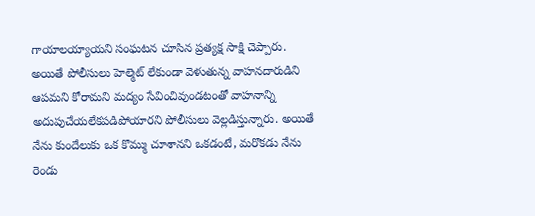గాయాలయ్యాయని సంఘటన చూసిన ప్రత్యక్ష సాక్షి చెప్పారు. అయితే పోలీసులు హెల్మెట్ లేకుండా వెళుతున్న వాహనదారుడిని ఆపమని కోరామని మద్యం సేవించివుండటంతో వాహనాన్ని అదుపుచేయలేకపడిపోయారని పోలీసులు వెల్లడిస్తున్నారు. అయితే నేను కుందేలుకు ఒక కొమ్ము చూశానని ఒకడంటే, మరొకడు నేను రెండు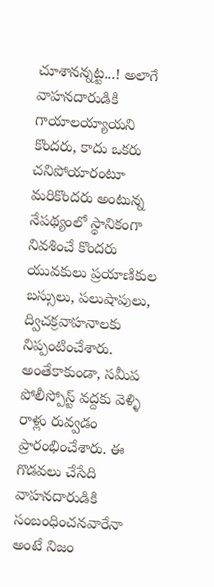చూశానన్నట్ట...! అలాగే వాహనదారుడికి గాయాలయ్యాయని కొందరు, కాదు ఒకరు చనిపోయారంటూ మరికొందరు అంటున్న నేపథ్యంలో స్థానికంగా నివశించే కొందరు యువకులు ప్రయాణికుల బస్సులు, పలుషాపులు, ద్విచక్రవాహనాలకు నిప్పంటించేశారు. అంతేకాకుండా, సమీప పోలీస్పోస్ట్ వద్దకు వెళ్ళి రాళ్లు రువ్వడం ప్రారంభించేశారు. ఈ గొడవలు చేసేది వాహనదారుడికి సంబంధించనవారేనా అంటే నిజం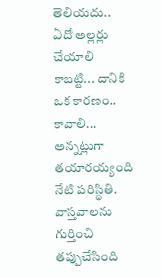తెలియదు.. ఏదో అల్లర్లు చేయాలి కాబట్టి... దానికి ఒక కారణం.. కావాలి... అన్నట్లుగా తయారయ్యంది నేటి పరిస్థితి. వాస్తవాలను గుర్తించి తప్పుచేసింది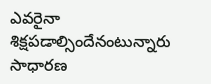ఎవరైనా శిక్షపడాల్సిందేనంటున్నారు సాధారణ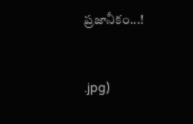ప్రజానీకం...!


.jpg)